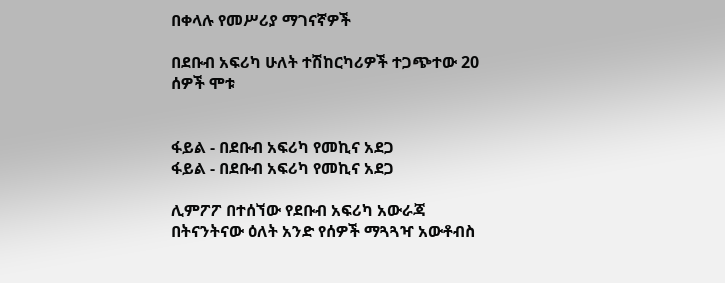በቀላሉ የመሥሪያ ማገናኛዎች

በደቡብ አፍሪካ ሁለት ተሽከርካሪዎች ተጋጭተው 20 ሰዎች ሞቱ


ፋይል - በደቡብ አፍሪካ የመኪና አደጋ
ፋይል - በደቡብ አፍሪካ የመኪና አደጋ

ሊምፖፖ በተሰኘው የደቡብ አፍሪካ አውራጃ በትናንትናው ዕለት አንድ የሰዎች ማጓጓዣ አውቶብስ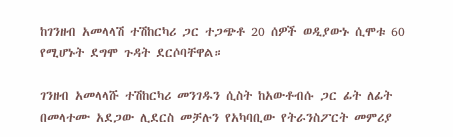ከገንዘብ አመላላሽ ተሽከርካሪ ጋር ተጋጭቶ 20 ሰዎች ወዲያውኑ ሲሞቱ 60 የሚሆኑት ደግሞ ጉዳት ደርሶባቸዋል።

ገንዘብ አመላላሹ ተሽከርካሪ መንገዱን ሲስት ከአውቶብሱ ጋር ፊት ለፊት በመላተሙ አደጋው ሊደርስ መቻሉን የአካባቢው የትራንስፖርት መምሪያ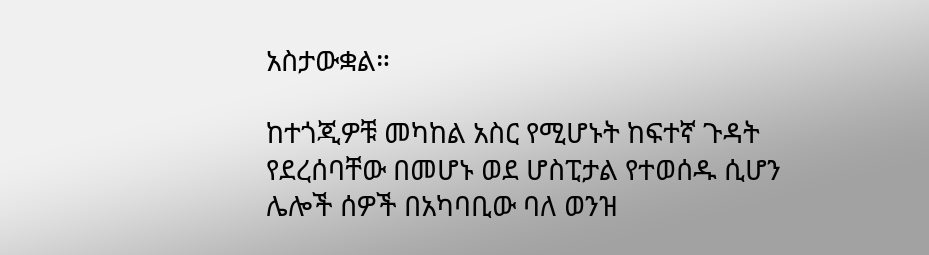አስታውቋል።

ከተጎጂዎቹ መካከል አስር የሚሆኑት ከፍተኛ ጉዳት የደረሰባቸው በመሆኑ ወደ ሆስፒታል የተወሰዱ ሲሆን ሌሎች ሰዎች በአካባቢው ባለ ወንዝ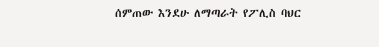ሰምጠው እንደሁ ለማጣራት የፖሊስ ባህር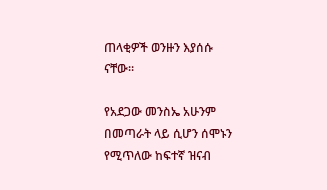ጠላቂዎች ወንዙን እያሰሱ ናቸው።

የአደጋው መንስኤ አሁንም በመጣራት ላይ ሲሆን ሰሞኑን የሚጥለው ከፍተኛ ዝናብ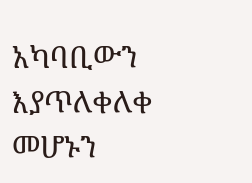አካባቢውን እያጥለቀለቀ መሆኑን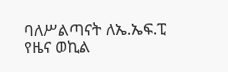ባለሥልጣናት ለኤ.ኤፍ.ፒ የዜና ወኪል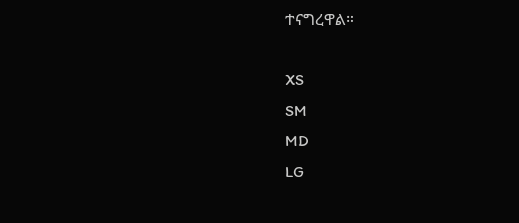ተናግረዋል።

XS
SM
MD
LG